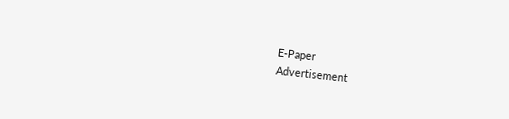E-Paper
Advertisement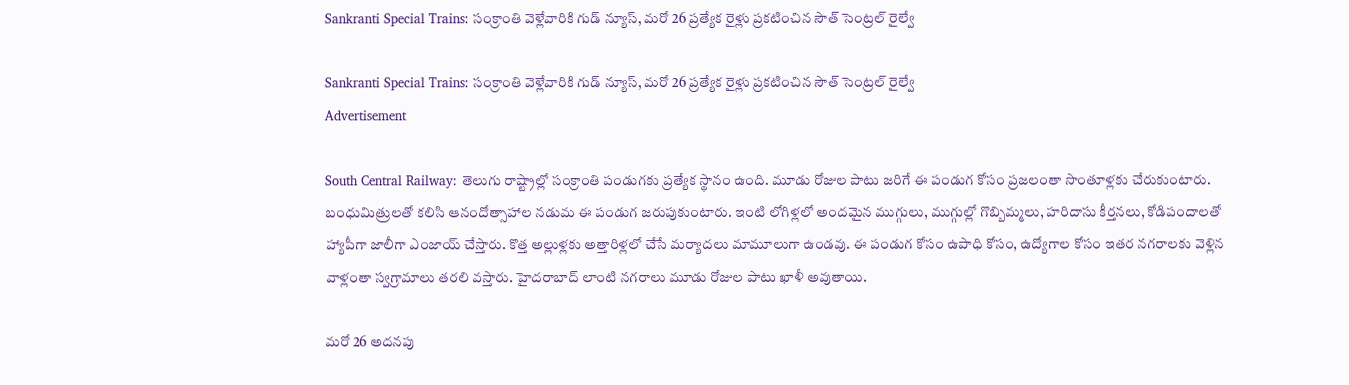Sankranti Special Trains: సంక్రాంతి వెళ్లేవారికి గుడ్ న్యూస్, మరో 26 ప్రత్యేక రైళ్లు ప్రకటించిన సౌత్ సెంట్రల్ రైల్వే

Sankranti Special Trains: సంక్రాంతి వెళ్లేవారికి గుడ్ న్యూస్, మరో 26 ప్రత్యేక రైళ్లు ప్రకటించిన సౌత్ సెంట్రల్ రైల్వే
Advertisement

South Central Railway: తెలుగు రాష్ట్రాల్లో సంక్రాంతి పండుగకు ప్రత్యేక స్థానం ఉంది. మూడు రోజుల పాటు జరిగే ఈ పండుగ కోసం ప్రజలంతా సొంతూళ్లకు చేరుకుంటారు. బంధుమిత్రులతో కలిసి ఆనందోత్సాహాల నడుమ ఈ పండుగ జరుపుకుంటారు. ఇంటి లోగిళ్లలో అందమైన ముగ్గులు, ముగ్గుల్లో గొబ్బిమ్మలు, హరిదాసు కీర్తనలు, కోడిపందాలతో హ్యాపీగా జాలీగా ఎంజాయ్ చేస్తారు. కొత్త అల్లుళ్లకు అత్తారిళ్లలో చేసే మర్యాదలు మామూలుగా ఉండవు. ఈ పండుగ కోసం ఉపాధి కోసం, ఉద్యోగాల కోసం ఇతర నగరాలకు వెళ్లిన వాళ్లంతా స్వగ్రామాలు తరలి వస్తారు. హైదరాబాద్ లాంటి నగరాలు మూడు రోజుల పాటు ఖాళీ అవుతాయి.

మరో 26 అదనపు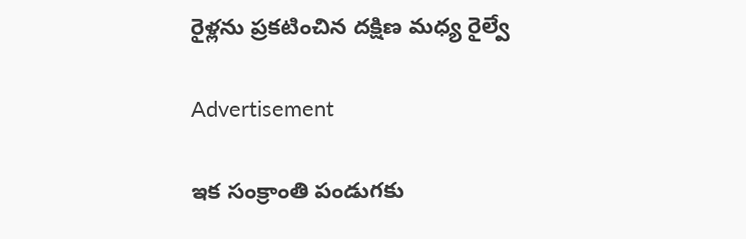రైళ్లను ప్రకటించిన దక్షిణ మధ్య రైల్వే

Advertisement

ఇక సంక్రాంతి పండుగకు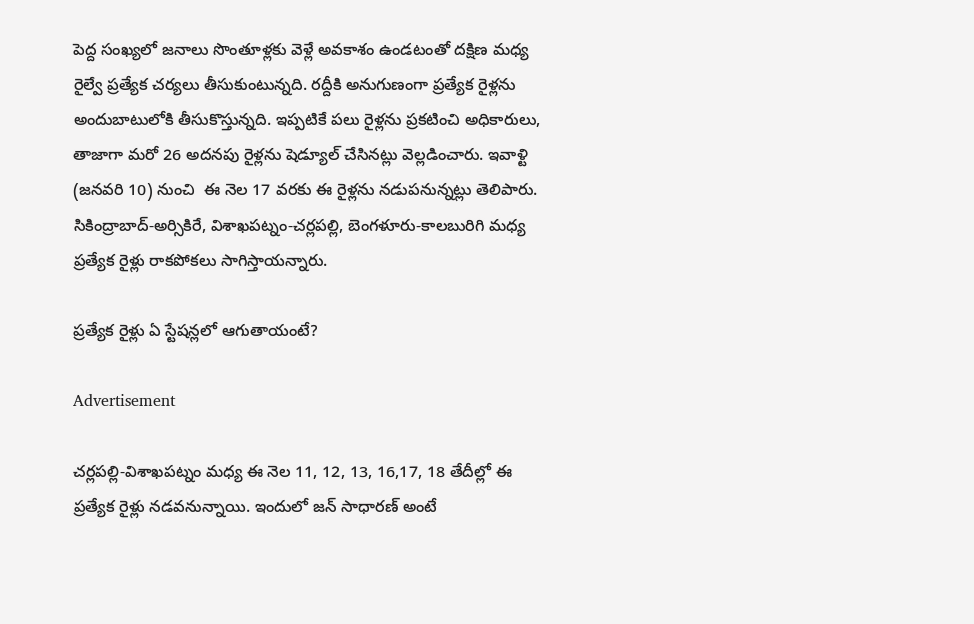పెద్ద సంఖ్యలో జనాలు సొంతూళ్లకు వెళ్లే అవకాశం ఉండటంతో దక్షిణ మధ్య రైల్వే ప్రత్యేక చర్యలు తీసుకుంటున్నది. రద్దీకి అనుగుణంగా ప్రత్యేక రైళ్లను అందుబాటులోకి తీసుకొస్తున్నది. ఇప్పటికే పలు రైళ్లను ప్రకటించి అధికారులు, తాజాగా మరో 26 అదనపు రైళ్లను షెడ్యూల్ చేసినట్లు వెల్లడించారు. ఇవాళ్టి (జనవరి 10) నుంచి  ఈ నెల 17 వరకు ఈ రైళ్లను నడుపనున్నట్లు తెలిపారు.  సికింద్రాబాద్‌-అర్సికిరే, విశాఖపట్నం-చర్లపల్లి, బెంగళూరు-కాలబురిగి మధ్య ప్రత్యేక రైళ్లు రాకపోకలు సాగిస్తాయన్నారు.

ప్రత్యేక రైళ్లు ఏ స్టేషన్లలో ఆగుతాయంటే?

Advertisement

చర్లపల్లి-విశాఖపట్నం మధ్య ఈ నెల 11, 12, 13, 16,17, 18 తేదీల్లో ఈ ప్రత్యేక రైళ్లు నడవనున్నాయి. ఇందులో జన్ సాధారణ్ అంటే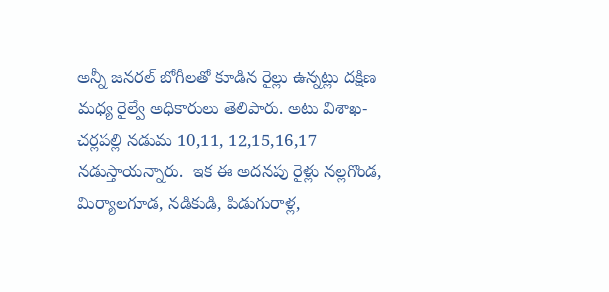అన్నీ జనరల్ బోగీలతో కూడిన రైల్లు ఉన్నట్లు దక్షిణ మధ్య రైల్వే అధికారులు తెలిపారు. అటు విశాఖ-చర్లపల్లి నడుమ 10,11, 12,15,16,17 నడుస్తాయన్నారు.  ఇక ఈ అదనపు రైళ్లు నల్లగొండ, మిర్యాలగూడ, నడికుడి, పిడుగురాళ్ల,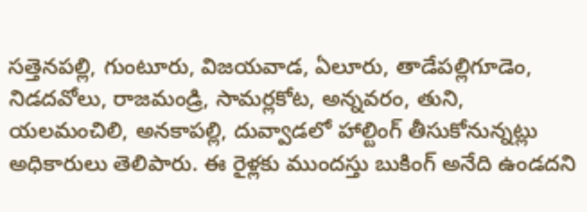సత్తెనపల్లి, గుంటూరు, విజయవాడ, ఏలూరు, తాడేపల్లిగూడెం, నిడదవోలు, రాజమండ్రి, సామర్లకోట, అన్నవరం, తుని, యలమంచిలి, అనకాపల్లి, దువ్వాడలో హాల్టింగ్ తీసుకోనున్నట్లు అధికారులు తెలిపారు. ఈ రైళ్లకు ముందస్తు బుకింగ్ అనేది ఉండదని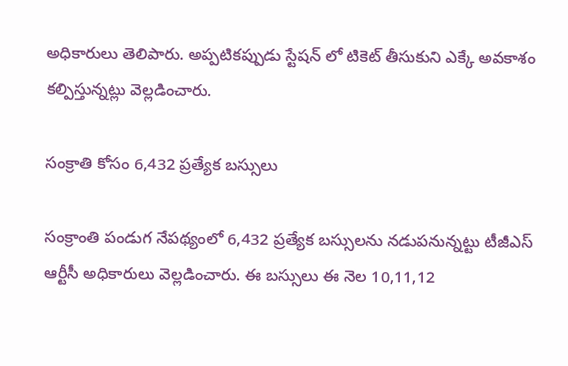అధికారులు తెలిపారు. అప్పటికప్పుడు స్టేషన్ లో టికెట్ తీసుకుని ఎక్కే అవకాశం కల్పిస్తున్నట్లు వెల్లడించారు.

సంక్రాతి కోసం 6,432 ప్రత్యేక బస్సులు

సంక్రాంతి పండుగ నేపథ్యంలో 6,432 ప్రత్యేక బస్సులను నడుపనున్నట్టు టీజీఎస్‌ ఆర్టీసీ అధికారులు వెల్లడించారు. ఈ బస్సులు ఈ నెల 10,11,12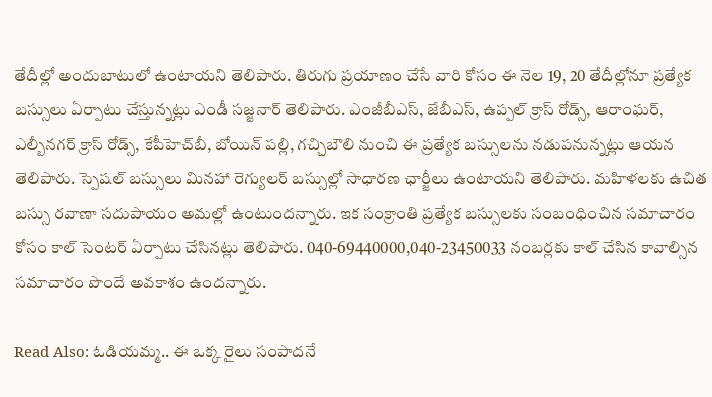తేదీల్లో అందుబాటులో ఉంటాయని తెలిపారు. తిరుగు ప్రయాణం చేసే వారి కోసం ఈ నెల 19, 20 తేదీల్లోనూ ప్రత్యేక బస్సులు ఏర్పాటు చేస్తున్నట్లు ఎండీ సజ్జనార్‌ తెలిపారు. ఎంజీబీఎస్‌, జేబీఎస్‌, ఉప్పల్‌ క్రాస్‌ రోడ్స్‌, ఆరాంఘర్‌, ఎల్బీనగర్‌ క్రాస్‌ రోడ్స్‌, కేపీహెచ్‌బీ, బోయిన్‌ పల్లి, గచ్చిబౌలి నుంచి ఈ ప్రత్యేక బస్సులను నడుపనున్నట్లు ఆయన తెలిపారు. స్పెషల్‌ బస్సులు మినహా రెగ్యులర్‌ బస్సుల్లో సాధారణ ఛార్జీలు ఉంటాయని తెలిపారు. మహిళలకు ఉచిత బస్సు రవాణా సదుపాయం అమల్లో ఉంటుందన్నారు. ఇక సంక్రాంతి ప్రత్యేక బస్సులకు సంబంధించిన సమాచారం కోసం కాల్‌ సెంటర్‌ ఏర్పాటు చేసినట్లు తెలిపారు. 040-69440000,040-23450033 నంబర్లకు కాల్ చేసిన కావాల్సిన సమాచారం పొందే అవకాశం ఉందన్నారు.

Read Also: ఓడియమ్మ.. ఈ ఒక్క రైలు సంపాదనే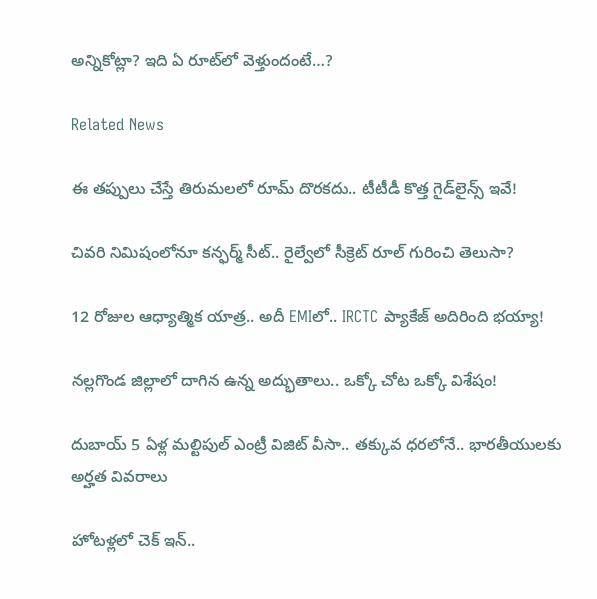అన్నికోట్లా? ఇది ఏ రూట్‌లో వెళ్తుందంటే…?

Related News

ఈ తప్పులు చేస్తే తిరుమలలో రూమ్ దొరకదు.. టీటీడీ కొత్త గైడ్‌లైన్స్ ఇవే!

చివరి నిమిషంలోనూ కన్ఫర్మ్ సీట్.. రైల్వేలో సీక్రెట్ రూల్ గురించి తెలుసా?

12 రోజుల ఆధ్యాత్మిక యాత్ర.. అదీ EMIలో.. IRCTC ప్యాకేజ్ అదిరింది భయ్యా!

నల్లగొండ జిల్లాలో దాగిన ఉన్న అద్భుతాలు.. ఒక్కో చోట ఒక్కో విశేషం!

దుబాయ్ 5 ఏళ్ల మల్టిపుల్ ఎంట్రీ విజిట్ వీసా.. తక్కువ ధరలోనే.. భారతీయులకు అర్హత వివరాలు

హోటళ్లలో చెక్ ఇన్..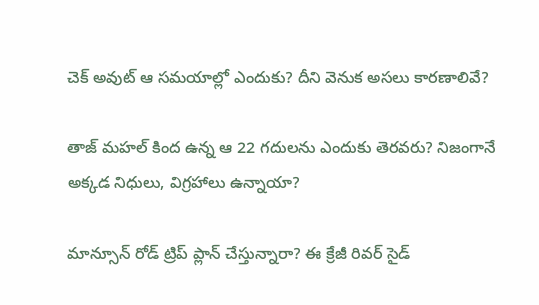చెక్ అవుట్ ఆ సమయాల్లో ఎందుకు? దీని వెనుక అసలు కారణాలివే?

తాజ్ మహల్ కింద ఉన్న ఆ 22 గదులను ఎందుకు తెరవరు? నిజంగానే అక్కడ నిధులు, విగ్రహాలు ఉన్నాయా?

మాన్సూన్ రోడ్ ట్రిప్ ప్లాన్ చేస్తున్నారా? ఈ క్రేజీ రివర్‌ సైడ్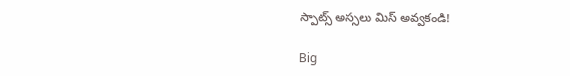స్పాట్స్ అస్సలు మిస్ అవ్వకండి!

Big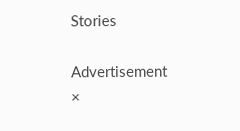Stories

Advertisement
×